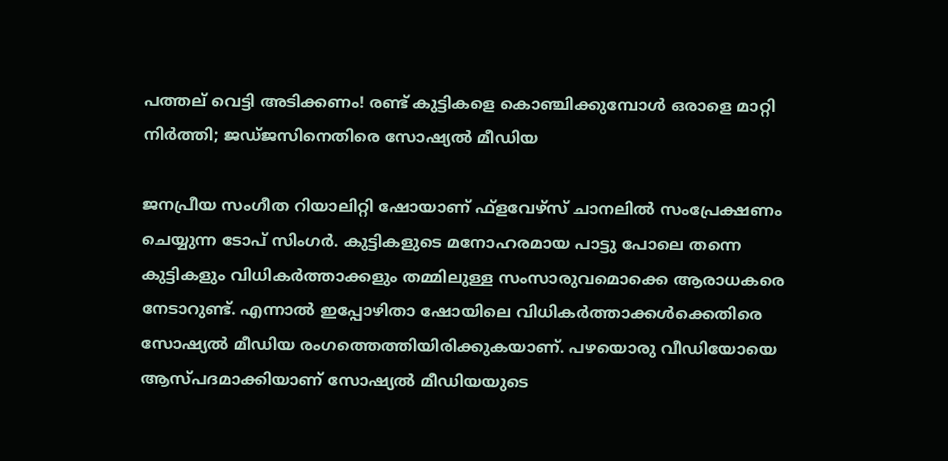പത്തല് വെട്ടി അടിക്കണം! രണ്ട് കുട്ടികളെ കൊഞ്ചിക്കുമ്പോള്‍ ഒരാളെ മാറ്റി നിര്‍ത്തി; ജഡ്ജസിനെതിരെ സോഷ്യല്‍ മീഡിയ

ജനപ്രീയ സംഗീത റിയാലിറ്റി ഷോയാണ് ഫ്‌ളവേഴ്‌സ് ചാനലില്‍ സംപ്രേക്ഷണം ചെയ്യുന്ന ടോപ് സിംഗര്‍. കുട്ടികളുടെ മനോഹരമായ പാട്ടു പോലെ തന്നെ കുട്ടികളും വിധികര്‍ത്താക്കളും തമ്മിലുള്ള സംസാരുവമൊക്കെ ആരാധകരെ നേടാറുണ്ട്. എന്നാല്‍ ഇപ്പോഴിതാ ഷോയിലെ വിധികര്‍ത്താക്കള്‍ക്കെതിരെ സോഷ്യല്‍ മീഡിയ രംഗത്തെത്തിയിരിക്കുകയാണ്. പഴയൊരു വീഡിയോയെ ആസ്പദമാക്കിയാണ് സോഷ്യല്‍ മീഡിയയുടെ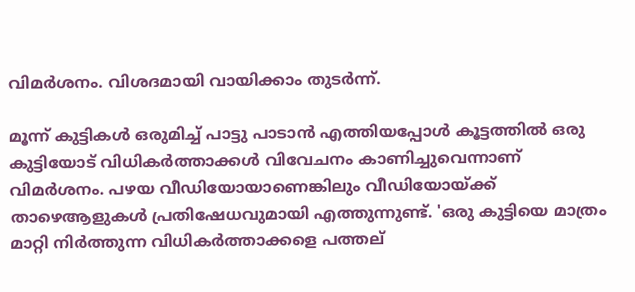വിമര്‍ശനം. വിശദമായി വായിക്കാം തുടര്‍ന്ന്.

മൂന്ന് കുട്ടികള്‍ ഒരുമിച്ച് പാട്ടു പാടാന്‍ എത്തിയപ്പോള്‍ കൂട്ടത്തില്‍ ഒരു കുട്ടിയോട് വിധികര്‍ത്താക്കള്‍ വിവേചനം കാണിച്ചുവെന്നാണ് വിമര്‍ശനം. പഴയ വീഡിയോയാണെങ്കിലും വീഡിയോയ്ക്ക് താഴെആളുകള്‍ പ്രതിഷേധവുമായി എത്തുന്നുണ്ട്. 'ഒരു കുട്ടിയെ മാത്രം മാറ്റി നിര്‍ത്തുന്ന വിധികര്‍ത്താക്കളെ പത്തല്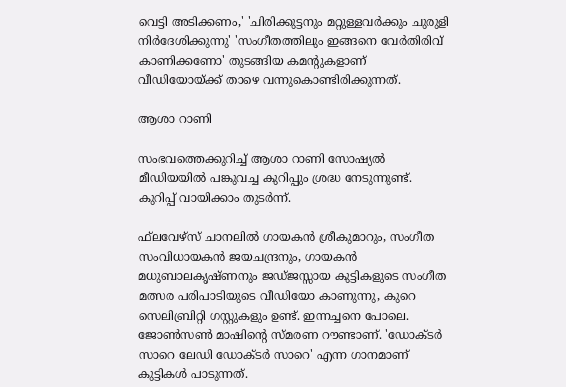വെട്ടി അടിക്കണം,' 'ചിരിക്കുട്ടനും മറ്റുള്ളവര്‍ക്കും ചുരുളി നിര്‍ദേശിക്കുന്നു' 'സംഗീതത്തിലും ഇങ്ങനെ വേര്‍തിരിവ് കാണിക്കണോ' തുടങ്ങിയ കമന്റുകളാണ് വീഡിയോയ്ക്ക് താഴെ വന്നുകൊണ്ടിരിക്കുന്നത്.

ആശാ റാണി

സംഭവത്തെക്കുറിച്ച് ആശാ റാണി സോഷ്യല്‍ മീഡിയയില്‍ പങ്കുവച്ച കുറിപ്പും ശ്രദ്ധ നേടുന്നുണ്ട്. കുറിപ്പ് വായിക്കാം തുടര്‍ന്ന്.

ഫ്‌ലവേഴ്‌സ് ചാനലില്‍ ഗായകന്‍ ശ്രീകുമാറും, സംഗീത സംവിധായകന്‍ ജയചന്ദ്രനും, ഗായകന്‍ മധുബാലകൃഷ്ണനും ജഡ്ജസ്സായ കുട്ടികളുടെ സംഗീത മത്സര പരിപാടിയുടെ വീഡിയോ കാണുന്നു, കുറെ സെലിബ്രിറ്റി ഗസ്റ്റുകളും ഉണ്ട്. ഇന്നച്ചനെ പോലെ. ജോണ്‍സണ്‍ മാഷിന്റെ സ്മരണ റൗണ്ടാണ്. 'ഡോക്ടര്‍ സാറെ ലേഡി ഡോക്ടര്‍ സാറെ' എന്ന ഗാനമാണ് കുട്ടികള്‍ പാടുന്നത്.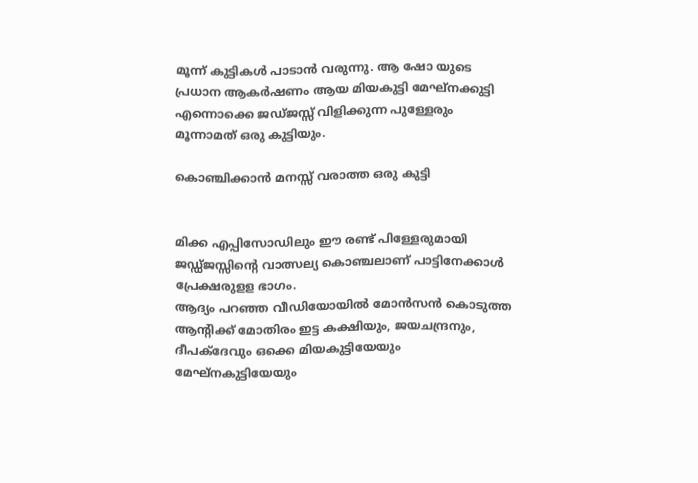മൂന്ന് കുട്ടികള്‍ പാടാന്‍ വരുന്നു. ആ ഷോ യുടെ പ്രധാന ആകര്‍ഷണം ആയ മിയകുട്ടി മേഘ്‌നക്കുട്ടി എന്നൊക്കെ ജഡ്ജസ്സ് വിളിക്കുന്ന പുള്ളേരും മൂന്നാമത് ഒരു കുട്ടിയും.

കൊഞ്ചിക്കാന്‍ മനസ്സ് വരാത്ത ഒരു കുട്ടി


മിക്ക എപ്പിസോഡിലും ഈ രണ്ട് പിള്ളേരുമായി ജഡ്ഡ്ജസ്സിന്റെ വാത്സല്യ കൊഞ്ചലാണ് പാട്ടിനേക്കാള്‍ പ്രേക്ഷരുളള ഭാഗം.
ആദ്യം പറഞ്ഞ വീഡിയോയില്‍ മോന്‍സന്‍ കൊടുത്ത ആന്റിക്ക് മോതിരം ഇട്ട കക്ഷിയും, ജയചന്ദ്രനും, ദീപക്‌ദേവും ഒക്കെ മിയകുട്ടിയേയും മേഘ്‌നകുട്ടിയേയും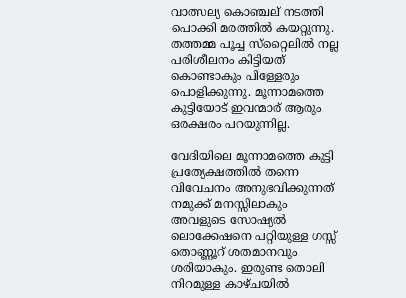വാത്സല്യ കൊഞ്ചല് നടത്തി പൊക്കി മരത്തില്‍ കയറ്റുന്നു. തത്തമ്മ പൂച്ച സ്‌റ്റൈലില്‍ നല്ല പരിശീലനം കിട്ടിയത് കൊണ്ടാകും പിള്ളേരും പൊളിക്കുന്നു. മൂന്നാമത്തെ കുട്ടിയോട് ഇവന്മാര് ആരും ഒരക്ഷരം പറയുന്നില്ല.

വേദിയിലെ മൂന്നാമത്തെ കുട്ടി പ്രത്യേക്ഷത്തില്‍ തന്നെ വിവേചനം അനുഭവിക്കുന്നത് നമുക്ക് മനസ്സിലാകും അവളുടെ സോഷ്യല്‍ ലൊക്കേഷനെ പറ്റിയുള്ള ഗസ്സ് തൊണ്ണൂറ് ശതമാനവും ശരിയാകും. ഇരുണ്ട തൊലി നിറമുള്ള കാഴ്ചയില്‍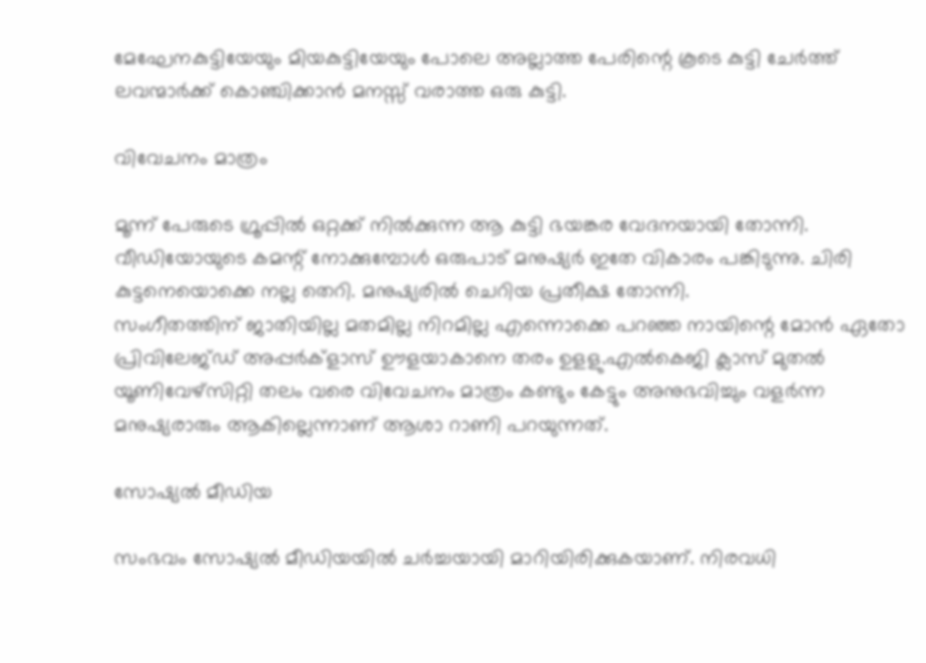മേഘേനകുട്ടിയേയും മിയകുട്ടിയേയും പോലെ അല്ലാത്ത പേരിന്റെ കൂടെ കുട്ടി ചേര്‍ത്ത് ലവന്മാര്‍ക്ക് കൊഞ്ചിക്കാന്‍ മനസ്സ് വരാത്ത ഒരു കുട്ടി.

വിവേചനം മാത്രം

മൂന്ന് പേരുടെ ഗ്രൂപ്പില്‍ ഒറ്റക്ക് നില്‍ക്കുന്ന ആ കുട്ടി ഭയങ്കര വേദനയായി തോന്നി. വീഡിയോയുടെ കമന്റ് നോക്കുമ്പോള്‍ ഒരുപാട് മനുഷ്യര്‍ ഇതേ വികാരം പങ്കിടുന്നു. ചിരി കുട്ടനെയൊക്കെ നല്ല തെറി. മനുഷ്യരില്‍ ചെറിയ പ്രതീക്ഷ തോന്നി.
സംഗീതത്തിന് ജാതിയില്ല മതമില്ല നിറമില്ല എന്നൊക്കെ പറഞ്ഞ നായിന്റെ മോന്‍ ഏതോ പ്രിവിലേജ്ഡ് അപ്പര്‍ക്‌ളാസ് ഊളയാകാനെ തരം ഉളളു.എല്‍കെജി ക്ലാസ് മുതല്‍ യൂണിവേഴ്‌സിറ്റി തലം വരെ വിവേചനം മാത്രം കണ്ടും കേട്ടും അനുഭവിച്ചും വളര്‍ന്ന മനുഷ്യരാരും ആകില്ലെന്നാണ് ആശാ റാണി പറയുന്നത്.

സോഷ്യല്‍ മീഡിയ

സംഭവം സോഷ്യല്‍ മീഡിയയില്‍ ചര്‍ച്ചയായി മാറിയിരിക്കുകയാണ്. നിരവധി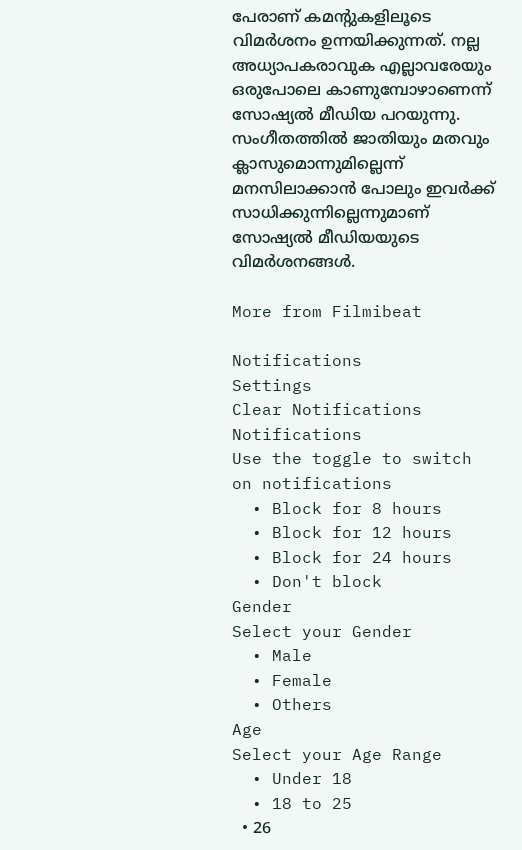പേരാണ് കമന്റുകളിലൂടെ വിമര്‍ശനം ഉന്നയിക്കുന്നത്. നല്ല അധ്യാപകരാവുക എല്ലാവരേയും ഒരുപോലെ കാണുമ്പോഴാണെന്ന് സോഷ്യല്‍ മീഡിയ പറയുന്നു. സംഗീതത്തില്‍ ജാതിയും മതവും ക്ലാസുമൊന്നുമില്ലെന്ന് മനസിലാക്കാന്‍ പോലും ഇവര്‍ക്ക് സാധിക്കുന്നില്ലെന്നുമാണ് സോഷ്യല്‍ മീഡിയയുടെ വിമര്‍ശനങ്ങള്‍.

More from Filmibeat

Notifications
Settings
Clear Notifications
Notifications
Use the toggle to switch on notifications
  • Block for 8 hours
  • Block for 12 hours
  • Block for 24 hours
  • Don't block
Gender
Select your Gender
  • Male
  • Female
  • Others
Age
Select your Age Range
  • Under 18
  • 18 to 25
  • 26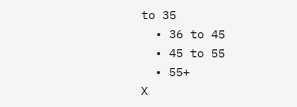to 35
  • 36 to 45
  • 45 to 55
  • 55+
X